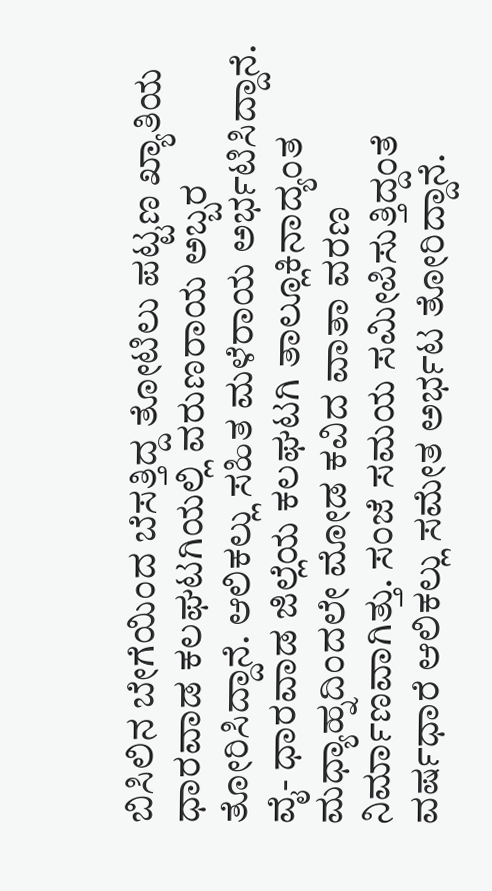ಬಿಸಿಲಿನ ಬೇಗೆಯಿಂದ ಬೆಸತ್ತಿದ್ದ ತೋಟಿಲು ಪಟ್ಟಣ ಖ್ಯಾತಿಯ ಧಾರವಾಡ ಕಲಘಟಗಿಯಲ್ಲಿ ವರುಣರಾಯ ಅಬ್ಬರ ತೋರಿಸಿದ್ದಾನೆ. ಆಲಿಕಲ್ಲು ಸಹಿತ ಮಳೆರಾಯ ಅರ್ಭಟಿಸಿದ್ದಾನೆ.
ವೈ- ಧಾರವಾಡ ಜಿಲ್ಲೆಯ ಕಲಘಟಗಿ ತಾಲ್ಲೂಕಿನಾದ್ಯಂತ ಮಧ್ಯಾಹ್ನದಿಂದಲೇ ಮೋಡ ಕವಿದ ವಾತಾ ವರಣ ನಿರ್ಮಾಣವಾಗಿತ್ತು. ಸಂಜೆ ಸಮಯ ಸಮೀಪಿಸುತ್ತಿದ್ದಂತೆ ವರ್ಷಧಾರೆ ಆಲಿಕಲ್ಲು ಸಮೇತ ಅರ್ಭಟ ತೋರಿದ್ದಾನೆ.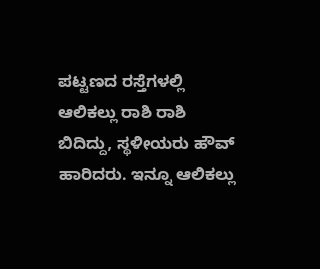ಪಟ್ಟಣದ ರಸ್ತೆಗಳಲ್ಲಿ ಆಲಿಕಲ್ಲು ರಾಶಿ ರಾಶಿ ಬಿದಿದ್ದು, ಸ್ಥಳೀಯರು ಹೌವ್ ಹಾರಿದರು. ಇನ್ನೂ ಆಲಿಕಲ್ಲು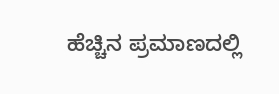ಹೆಚ್ಚಿನ ಪ್ರಮಾಣದಲ್ಲಿ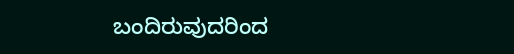ಬಂದಿರುವುದರಿಂದ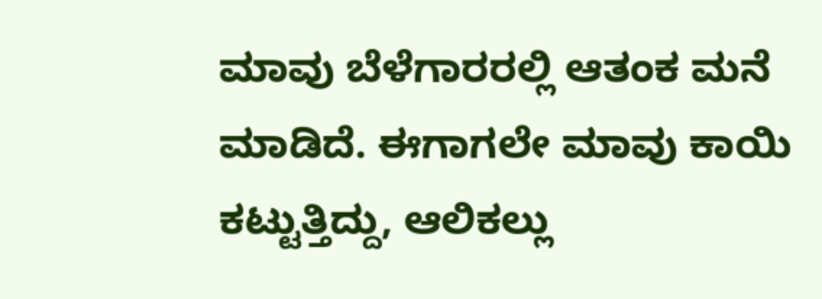ಮಾವು ಬೆಳೆಗಾರರಲ್ಲಿ ಆತಂಕ ಮನೆ ಮಾಡಿದೆ. ಈಗಾಗಲೇ ಮಾವು ಕಾಯಿ ಕಟ್ಟುತ್ತಿದ್ದು, ಆಲಿಕಲ್ಲು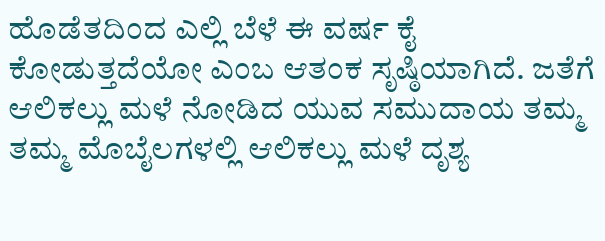ಹೊಡೆತದಿಂದ ಎಲ್ಲಿ ಬೆಳೆ ಈ ವರ್ಷ ಕೈ ಕೋಡುತ್ತದೆಯೋ ಎಂಬ ಆತಂಕ ಸೃಷ್ಠಿಯಾಗಿದೆ. ಜತೆಗೆ ಆಲಿಕಲ್ಲು ಮಳೆ ನೋಡಿದ ಯುವ ಸಮುದಾಯ ತಮ್ಮ ತಮ್ಮ ಮೊಬೈಲಗಳಲ್ಲಿ ಆಲಿಕಲ್ಲು ಮಳೆ ದೃಶ್ಯ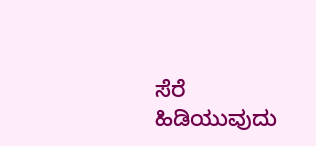ಸೆರೆ ಹಿಡಿಯುವುದು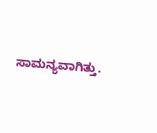ಸಾಮನ್ಯವಾಗಿತ್ತು.